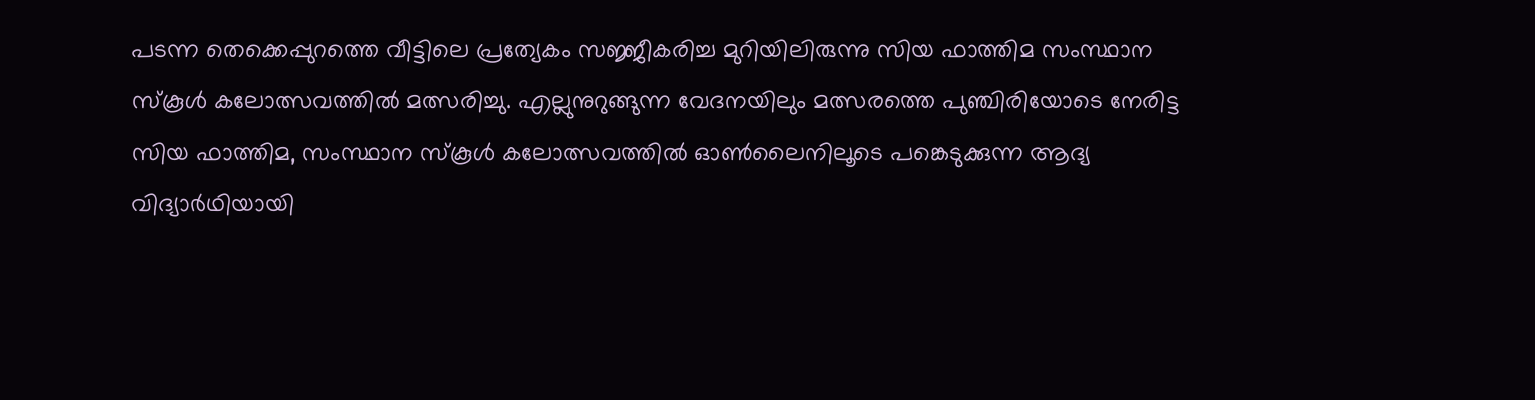പടന്ന തെക്കെപ്പുറത്തെ വീട്ടിലെ പ്രത്യേകം സജ്ജീകരിച്ച മുറിയിലിരുന്നു സിയ ഫാത്തിമ സംസ്ഥാന സ്കൂൾ കലോത്സവത്തിൽ മത്സരിച്ചു. എല്ലുനുറുങ്ങുന്ന വേദനയിലും മത്സരത്തെ പുഞ്ചിരിയോടെ നേരിട്ട
സിയ ഫാത്തിമ, സംസ്ഥാന സ്കൂൾ കലോത്സവത്തിൽ ഓൺലൈനിലൂടെ പങ്കെടുക്കുന്ന ആദ്യ വിദ്യാർഥിയായി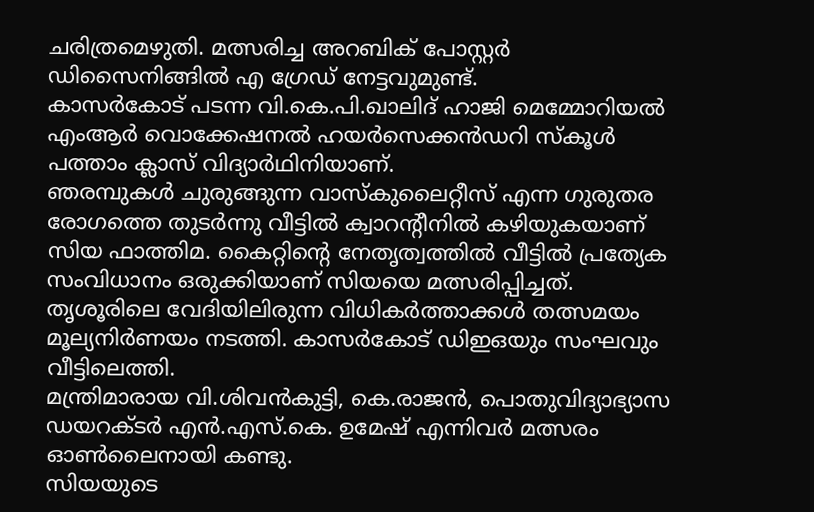ചരിത്രമെഴുതി. മത്സരിച്ച അറബിക് പോസ്റ്റർ ഡിസൈനിങ്ങിൽ എ ഗ്രേഡ് നേട്ടവുമുണ്ട്.
കാസർകോട് പടന്ന വി.കെ.പി.ഖാലിദ് ഹാജി മെമ്മോറിയൽ എംആർ വൊക്കേഷനൽ ഹയർസെക്കൻഡറി സ്കൂൾ പത്താം ക്ലാസ് വിദ്യാർഥിനിയാണ്.
ഞരമ്പുകൾ ചുരുങ്ങുന്ന വാസ്കുലൈറ്റീസ് എന്ന ഗുരുതര രോഗത്തെ തുടർന്നു വീട്ടിൽ ക്വാറന്റീനിൽ കഴിയുകയാണ് സിയ ഫാത്തിമ. കൈറ്റിന്റെ നേതൃത്വത്തിൽ വീട്ടിൽ പ്രത്യേക സംവിധാനം ഒരുക്കിയാണ് സിയയെ മത്സരിപ്പിച്ചത്.
തൃശൂരിലെ വേദിയിലിരുന്ന വിധികർത്താക്കൾ തത്സമയം മൂല്യനിർണയം നടത്തി. കാസർകോട് ഡിഇഒയും സംഘവും വീട്ടിലെത്തി.
മന്ത്രിമാരായ വി.ശിവൻകുട്ടി, കെ.രാജൻ, പൊതുവിദ്യാഭ്യാസ ഡയറക്ടർ എൻ.എസ്.കെ. ഉമേഷ് എന്നിവർ മത്സരം ഓൺലൈനായി കണ്ടു.
സിയയുടെ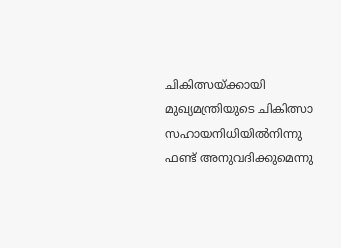ചികിത്സയ്ക്കായി മുഖ്യമന്ത്രിയുടെ ചികിത്സാ സഹായനിധിയിൽനിന്നു ഫണ്ട് അനുവദിക്കുമെന്നു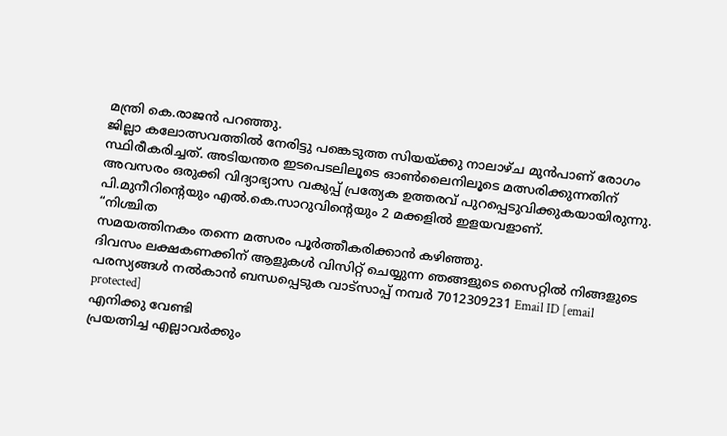മന്ത്രി കെ.രാജൻ പറഞ്ഞു.
ജില്ലാ കലോത്സവത്തിൽ നേരിട്ടു പങ്കെടുത്ത സിയയ്ക്കു നാലാഴ്ച മുൻപാണ് രോഗം സ്ഥിരീകരിച്ചത്. അടിയന്തര ഇടപെടലിലൂടെ ഓൺലൈനിലൂടെ മത്സരിക്കുന്നതിന് അവസരം ഒരുക്കി വിദ്യാഭ്യാസ വകുപ്പ് പ്രത്യേക ഉത്തരവ് പുറപ്പെടുവിക്കുകയായിരുന്നു. പി.മുനീറിന്റെയും എൽ.കെ.സാറുവിന്റെയും 2 മക്കളിൽ ഇളയവളാണ്.
“നിശ്ചിത
സമയത്തിനകം തന്നെ മത്സരം പൂർത്തീകരിക്കാൻ കഴിഞ്ഞു.
ദിവസം ലക്ഷകണക്കിന് ആളുകൾ വിസിറ്റ് ചെയ്യുന്ന ഞങ്ങളുടെ സൈറ്റിൽ നിങ്ങളുടെ പരസ്യങ്ങൾ നൽകാൻ ബന്ധപ്പെടുക വാട്സാപ്പ് നമ്പർ 7012309231 Email ID [email protected]
എനിക്കു വേണ്ടി
പ്രയത്നിച്ച എല്ലാവർക്കും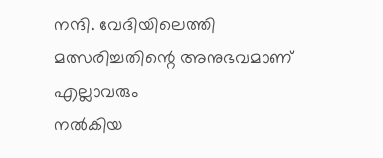നന്ദി. വേദിയിലെത്തി മത്സരിച്ചതിന്റെ അനുഭവമാണ് എല്ലാവരും
നൽകിയ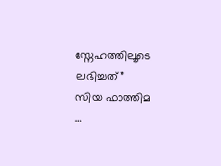സ്നേഹത്തിലൂടെ ലഭിച്ചത്”
സിയ ഫാത്തിമ
…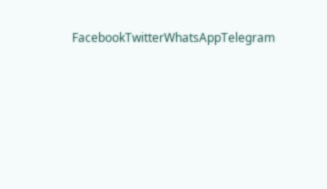FacebookTwitterWhatsAppTelegram